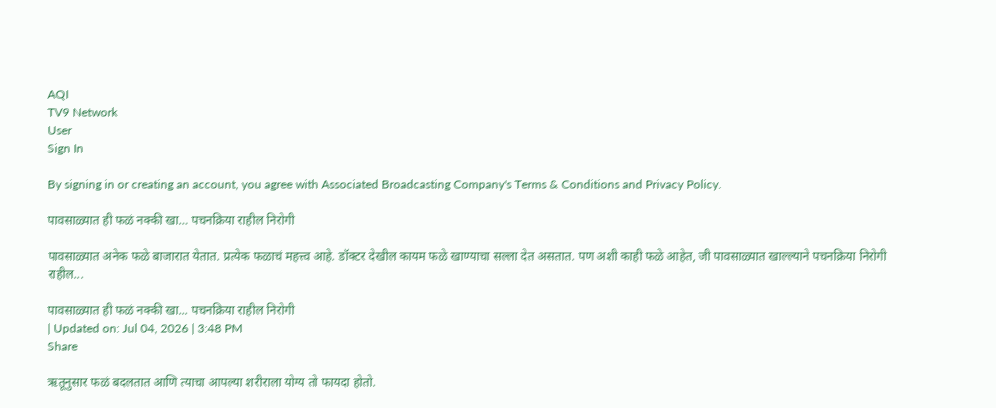AQI
TV9 Network
User
Sign In

By signing in or creating an account, you agree with Associated Broadcasting Company's Terms & Conditions and Privacy Policy.

पावसाळ्यात ही फळं नक्की खा… पचनक्रिया राहील निरोगी

पावसाळ्यात अनेक फळे बाजारात येतात. प्रत्येक फळाचं महत्त्व आहे. डॉक्टर देखील कायम फळे खाण्याचा सल्ला देत असतात. पण अशी काही फळे आहेत, जी पावसाळ्यात खाल्ल्याने पचनक्रिया निरोगी राहील...

पावसाळ्यात ही फळं नक्की खा... पचनक्रिया राहील निरोगी
| Updated on: Jul 04, 2026 | 3:48 PM
Share

ऋतूनुसार फळं बदलतात आणि त्याचा आपल्या शरीराला योग्य तो फायदा होतो.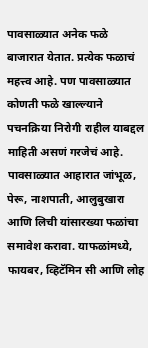पावसाळ्यात अनेक फळे बाजारात येतात. प्रत्येक फळाचं महत्त्व आहे. पण पावसाळ्यात कोणती फळे खाल्ल्याने पचनक्रिया निरोगी राहील याबद्दल माहिती असणं गरजेचं आहे. पावसाळ्यात आहारात जांभूळ, पेरू, नाशपाती, आलुबुखारा आणि लिची यांसारख्या फळांचा समावेश करावा. याफळांमध्ये, फायबर, व्हिटॅमिन सी आणि लोह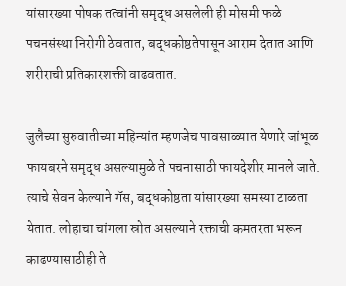यांसारख्या पोषक तत्वांनी समृद्ध असलेली ही मोसमी फळे पचनसंस्था निरोगी ठेवतात, बद्धकोष्ठतेपासून आराम देतात आणि शरीराची प्रतिकारशक्ती वाढवतात.

जुलैच्या सुरुवातीच्या महिन्यांत म्हणजेच पावसाळ्यात येणारे जांभूळ फायबरने समृद्ध असल्यामुळे ते पचनासाठी फायदेशीर मानले जाते. त्याचे सेवन केल्याने गॅस, बद्धकोष्ठता यांसारख्या समस्या टाळता येतात. लोहाचा चांगला स्रोत असल्याने रक्ताची कमतरता भरून काढण्यासाठीही ते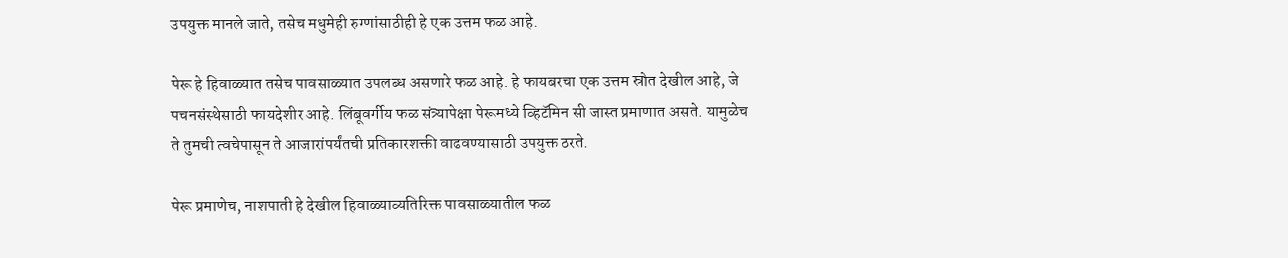उपयुक्त मानले जाते, तसेच मधुमेही रुग्णांसाठीही हे एक उत्तम फळ आहे.

पेरू हे हिवाळ्यात तसेच पावसाळ्यात उपलब्ध असणारे फळ आहे. हे फायबरचा एक उत्तम स्रोत देखील आहे, जे पचनसंस्थेसाठी फायदेशीर आहे. लिंबूवर्गीय फळ संत्र्यापेक्षा पेरूमध्ये व्हिटॅमिन सी जास्त प्रमाणात असते. यामुळेच ते तुमची त्वचेपासून ते आजारांपर्यंतची प्रतिकारशक्ती वाढवण्यासाठी उपयुक्त ठरते.

पेरू प्रमाणेच, नाशपाती हे देखील हिवाळ्याव्यतिरिक्त पावसाळ्यातील फळ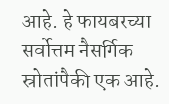आहे. हे फायबरच्या सर्वोत्तम नैसर्गिक स्रोतांपैकी एक आहे.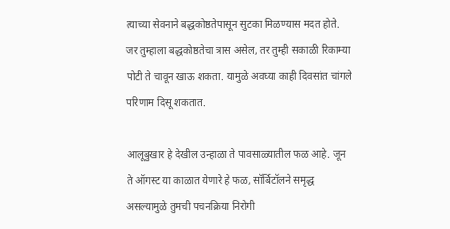त्याच्या सेवनाने बद्धकोष्ठतेपासून सुटका मिळण्यास मदत होते. जर तुम्हाला बद्धकोष्ठतेचा त्रास असेल, तर तुम्ही सकाळी रिकाम्या पोटी ते चावून खाऊ शकता. यामुळे अवघ्या काही दिवसांत चांगले परिणाम दिसू शकतात.

आलूबुखार हे देखील उन्हाळा ते पावसाळ्यातील फळ आहे. जून ते ऑगस्ट या काळात येणारे हे फळ, सॉर्बिटॉलने समृद्ध असल्यामुळे तुमची पचनक्रिया निरोगी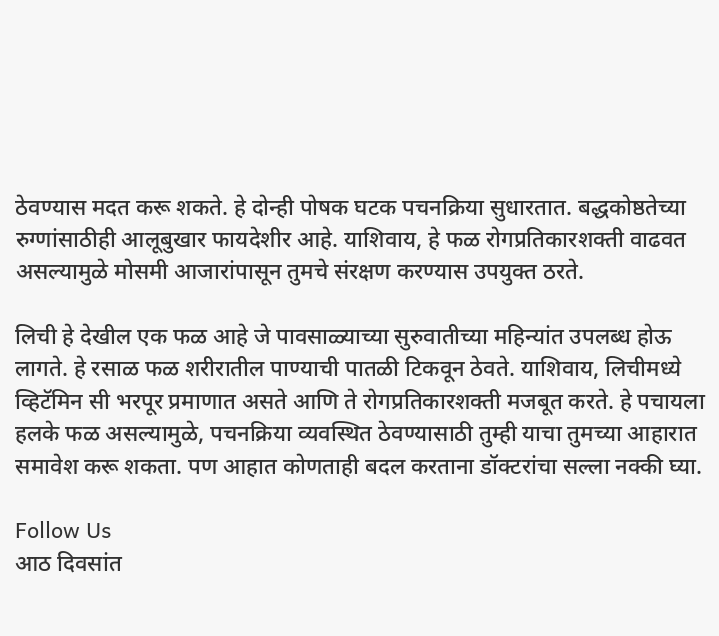ठेवण्यास मदत करू शकते. हे दोन्ही पोषक घटक पचनक्रिया सुधारतात. बद्धकोष्ठतेच्या रुग्णांसाठीही आलूबुखार फायदेशीर आहे. याशिवाय, हे फळ रोगप्रतिकारशक्ती वाढवत असल्यामुळे मोसमी आजारांपासून तुमचे संरक्षण करण्यास उपयुक्त ठरते.

लिची हे देखील एक फळ आहे जे पावसाळ्याच्या सुरुवातीच्या महिन्यांत उपलब्ध होऊ लागते. हे रसाळ फळ शरीरातील पाण्याची पातळी टिकवून ठेवते. याशिवाय, लिचीमध्ये व्हिटॅमिन सी भरपूर प्रमाणात असते आणि ते रोगप्रतिकारशक्ती मजबूत करते. हे पचायला हलके फळ असल्यामुळे, पचनक्रिया व्यवस्थित ठेवण्यासाठी तुम्ही याचा तुमच्या आहारात समावेश करू शकता. पण आहात कोणताही बदल करताना डॉक्टरांचा सल्ला नक्की घ्या.

Follow Us
आठ दिवसांत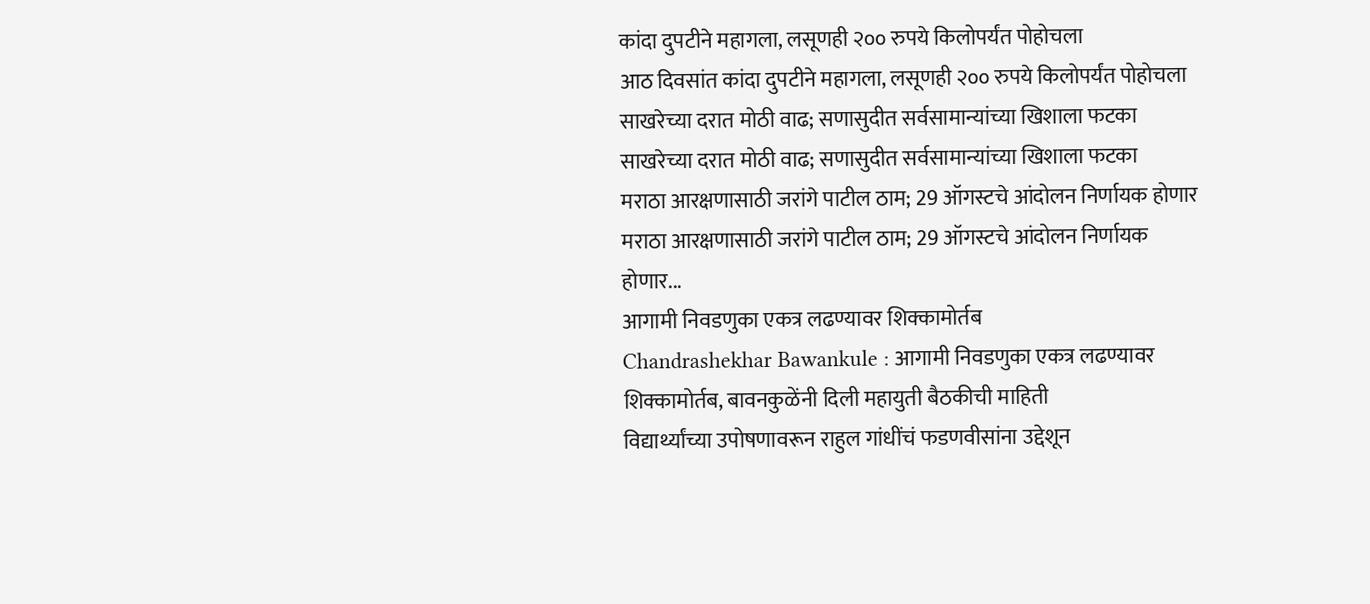कांदा दुपटीने महागला, लसूणही २०० रुपये किलोपर्यंत पोहोचला
आठ दिवसांत कांदा दुपटीने महागला, लसूणही २०० रुपये किलोपर्यंत पोहोचला
साखरेच्या दरात मोठी वाढ; सणासुदीत सर्वसामान्यांच्या खिशाला फटका
साखरेच्या दरात मोठी वाढ; सणासुदीत सर्वसामान्यांच्या खिशाला फटका
मराठा आरक्षणासाठी जरांगे पाटील ठाम; 29 ऑगस्टचे आंदोलन निर्णायक होणार
मराठा आरक्षणासाठी जरांगे पाटील ठाम; 29 ऑगस्टचे आंदोलन निर्णायक होणार...
आगामी निवडणुका एकत्र लढण्यावर शिक्कामोर्तब
Chandrashekhar Bawankule : आगामी निवडणुका एकत्र लढण्यावर शिक्कामोर्तब, बावनकुळेंनी दिली महायुती बैठकीची माहिती
विद्यार्थ्यांच्या उपोषणावरून राहुल गांधींचं फडणवीसांना उद्देशून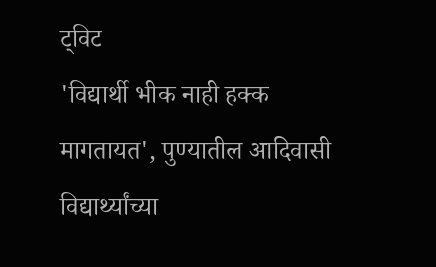ट्विट
'विद्यार्थी भीक नाही हक्क मागतायत', पुण्यातील आदिवासी विद्यार्थ्यांच्या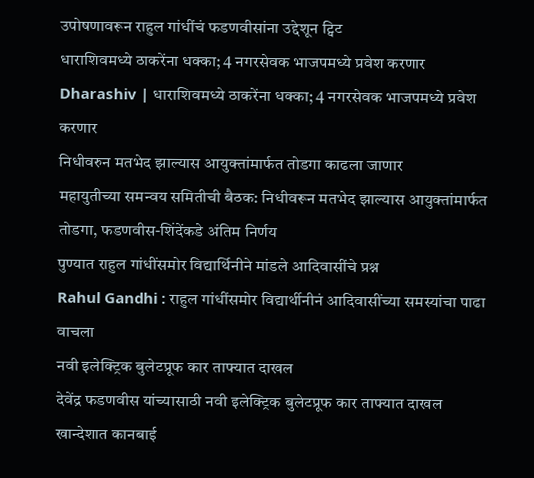उपोषणावरून राहुल गांधींचं फडणवीसांना उद्देशून ट्विट
धाराशिवमध्ये ठाकरेंना धक्का; 4 नगरसेवक भाजपमध्ये प्रवेश करणार
Dharashiv | धाराशिवमध्ये ठाकरेंना धक्का; 4 नगरसेवक भाजपमध्ये प्रवेश करणार
निधीवरुन मतभेद झाल्यास आयुक्तांमार्फत तोडगा काढला जाणार
महायुतीच्या समन्वय समितीची बैठक: निधीवरून मतभेद झाल्यास आयुक्तांमार्फत तोडगा, फडणवीस-शिंदेंकडे अंतिम निर्णय
पुण्यात राहुल गांधींसमोर विद्यार्थिनीने मांडले आदिवासींचे प्रश्न
Rahul Gandhi : राहुल गांधींसमोर विद्यार्थीनीनं आदिवासींच्या समस्यांचा पाढा वाचला
नवी इलेक्ट्रिक बुलेटप्रूफ कार ताफ्यात दाखल
देवेंद्र फडणवीस यांच्यासाठी नवी इलेक्ट्रिक बुलेटप्रूफ कार ताफ्यात दाखल
खान्देशात कानबाई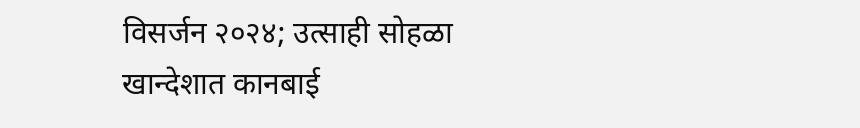विसर्जन २०२४; उत्साही सोहळा
खान्देशात कानबाई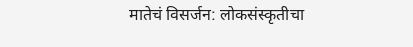मातेचं विसर्जन: लोकसंस्कृतीचा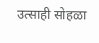उत्साही सोहळा